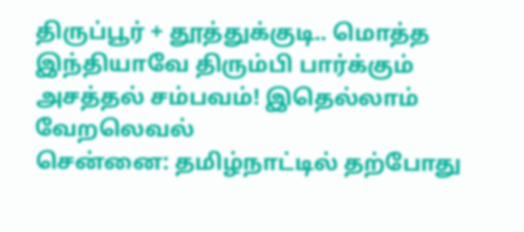திருப்பூர் + தூத்துக்குடி.. மொத்த இந்தியாவே திரும்பி பார்க்கும் அசத்தல் சம்பவம்! இதெல்லாம் வேறலெவல்
சென்னை: தமிழ்நாட்டில் தற்போது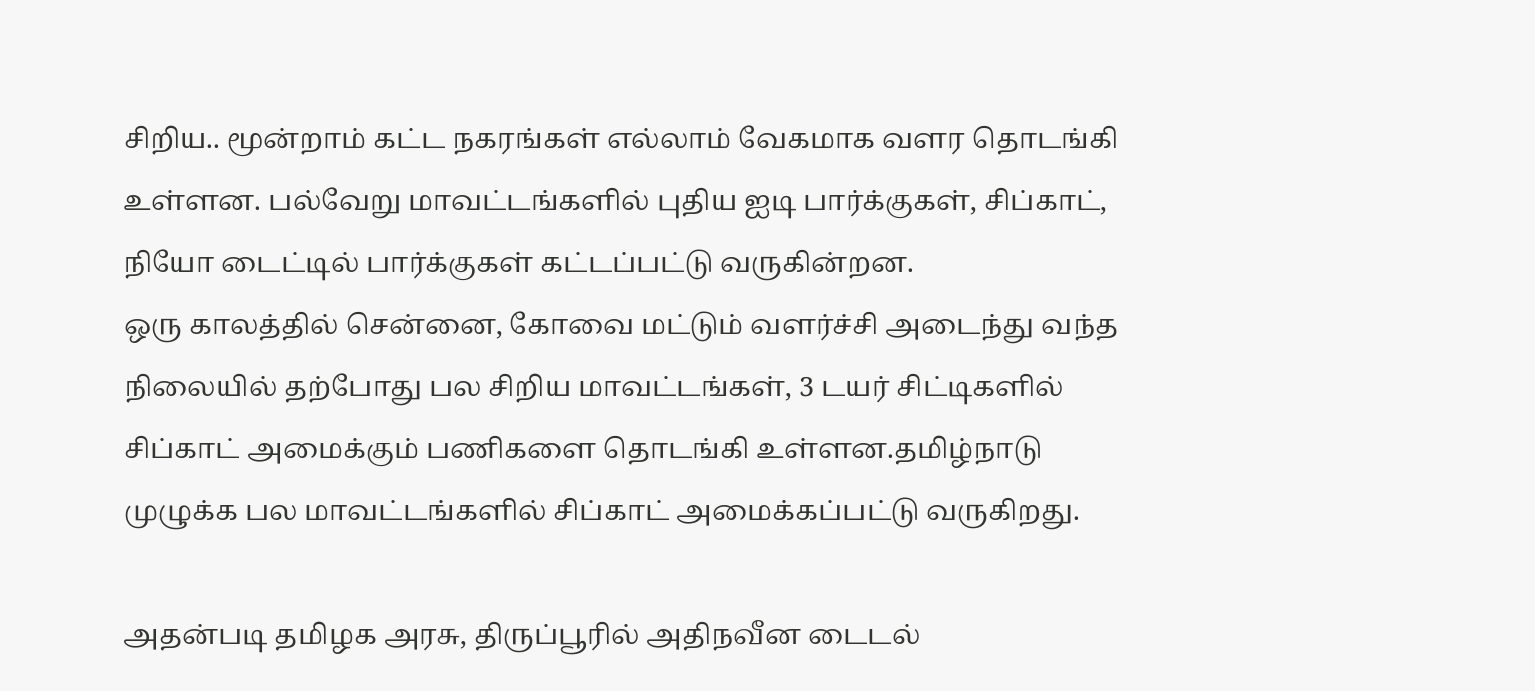சிறிய.. மூன்றாம் கட்ட நகரங்கள் எல்லாம் வேகமாக வளர தொடங்கி உள்ளன. பல்வேறு மாவட்டங்களில் புதிய ஐடி பார்க்குகள், சிப்காட், நியோ டைட்டில் பார்க்குகள் கட்டப்பட்டு வருகின்றன.
ஒரு காலத்தில் சென்னை, கோவை மட்டும் வளர்ச்சி அடைந்து வந்த நிலையில் தற்போது பல சிறிய மாவட்டங்கள், 3 டயர் சிட்டிகளில் சிப்காட் அமைக்கும் பணிகளை தொடங்கி உள்ளன.தமிழ்நாடு முழுக்க பல மாவட்டங்களில் சிப்காட் அமைக்கப்பட்டு வருகிறது.

அதன்படி தமிழக அரசு, திருப்பூரில் அதிநவீன டைடல்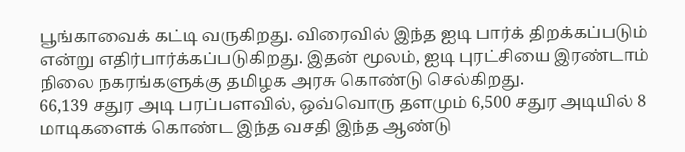பூங்காவைக் கட்டி வருகிறது. விரைவில் இந்த ஐடி பார்க் திறக்கப்படும் என்று எதிர்பார்க்கப்படுகிறது. இதன் மூலம், ஐடி புரட்சியை இரண்டாம் நிலை நகரங்களுக்கு தமிழக அரசு கொண்டு செல்கிறது.
66,139 சதுர அடி பரப்பளவில், ஒவ்வொரு தளமும் 6,500 சதுர அடியில் 8 மாடிகளைக் கொண்ட இந்த வசதி இந்த ஆண்டு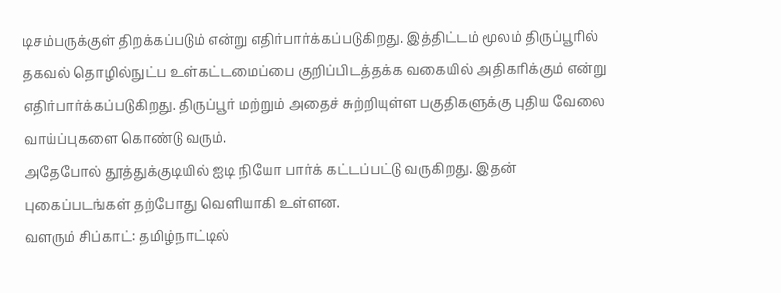டிசம்பருக்குள் திறக்கப்படும் என்று எதிர்பார்க்கப்படுகிறது. இத்திட்டம் மூலம் திருப்பூரில் தகவல் தொழில்நுட்ப உள்கட்டமைப்பை குறிப்பிடத்தக்க வகையில் அதிகரிக்கும் என்று எதிர்பார்க்கப்படுகிறது. திருப்பூர் மற்றும் அதைச் சுற்றியுள்ள பகுதிகளுக்கு புதிய வேலை வாய்ப்புகளை கொண்டு வரும்.
அதேபோல் தூத்துக்குடியில் ஐடி நியோ பார்க் கட்டப்பட்டு வருகிறது. இதன் புகைப்படங்கள் தற்போது வெளியாகி உள்ளன.
வளரும் சிப்காட்: தமிழ்நாட்டில்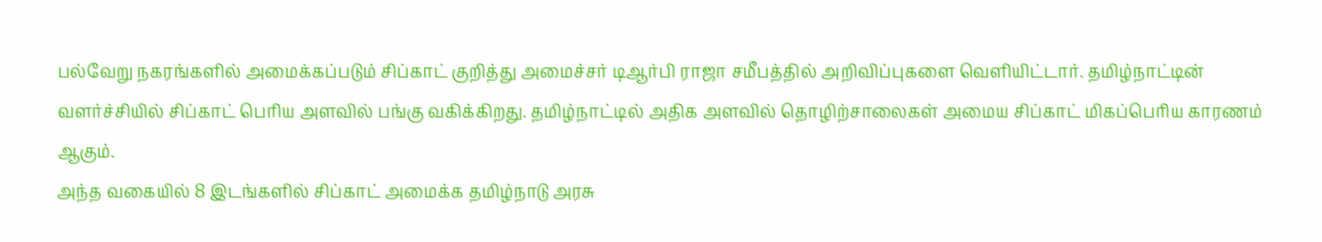பல்வேறு நகரங்களில் அமைக்கப்படும் சிப்காட் குறித்து அமைச்சர் டிஆர்பி ராஜா சமீபத்தில் அறிவிப்புகளை வெளியிட்டார். தமிழ்நாட்டின் வளர்ச்சியில் சிப்காட் பெரிய அளவில் பங்கு வகிக்கிறது. தமிழ்நாட்டில் அதிக அளவில் தொழிற்சாலைகள் அமைய சிப்காட் மிகப்பெரிய காரணம் ஆகும்.
அந்த வகையில் 8 இடங்களில் சிப்காட் அமைக்க தமிழ்நாடு அரசு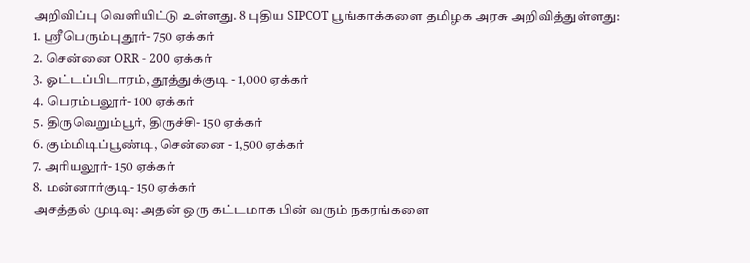அறிவிப்பு வெளியிட்டு உள்ளது. 8 புதிய SIPCOT பூங்காக்களை தமிழக அரசு அறிவித்துள்ளது:
1. ஸ்ரீபெரும்புதூர்- 750 ஏக்கர்
2. சென்னை ORR - 200 ஏக்கர்
3. ஓட்டப்பிடாரம், தூத்துக்குடி - 1,000 ஏக்கர்
4. பெரம்பலூர்- 100 ஏக்கர்
5. திருவெறும்பூர், திருச்சி- 150 ஏக்கர்
6. கும்மிடிப்பூண்டி, சென்னை - 1,500 ஏக்கர்
7. அரியலூர்- 150 ஏக்கர்
8. மன்னார்குடி- 150 ஏக்கர்
அசத்தல் முடிவு: அதன் ஒரு கட்டமாக பின் வரும் நகரங்களை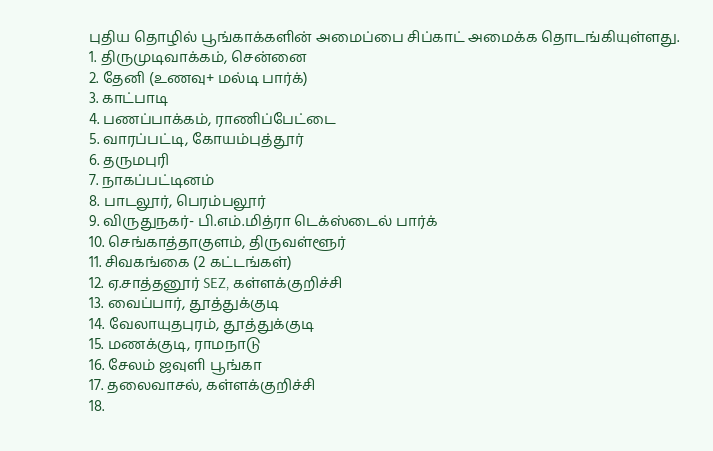புதிய தொழில் பூங்காக்களின் அமைப்பை சிப்காட் அமைக்க தொடங்கியுள்ளது.
1. திருமுடிவாக்கம், சென்னை
2. தேனி (உணவு+ மல்டி பார்க்)
3. காட்பாடி
4. பணப்பாக்கம், ராணிப்பேட்டை
5. வாரப்பட்டி, கோயம்புத்தூர்
6. தருமபுரி
7. நாகப்பட்டினம்
8. பாடலூர், பெரம்பலூர்
9. விருதுநகர்- பி.எம்.மித்ரா டெக்ஸ்டைல் பார்க்
10. செங்காத்தாகுளம், திருவள்ளூர்
11. சிவகங்கை (2 கட்டங்கள்)
12. ஏ.சாத்தனூர் SEZ, கள்ளக்குறிச்சி
13. வைப்பார், தூத்துக்குடி
14. வேலாயுதபுரம், தூத்துக்குடி
15. மணக்குடி, ராமநாடு
16. சேலம் ஜவுளி பூங்கா
17. தலைவாசல், கள்ளக்குறிச்சி
18.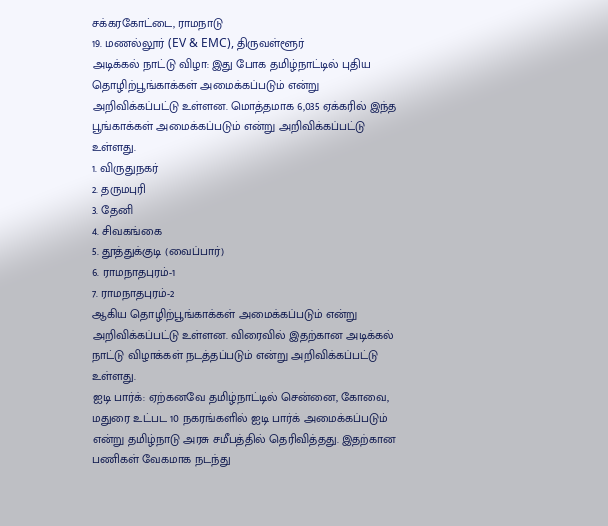சக்கரகோட்டை, ராமநாடு
19. மணல்லூர் (EV & EMC), திருவள்ளூர்
அடிக்கல் நாட்டு விழா: இது போக தமிழ்நாட்டில் புதிய தொழிற்பூங்காக்கள் அமைக்கப்படும் என்று அறிவிக்கப்பட்டு உள்ளன. மொத்தமாக 6,035 ஏக்கரில் இந்த பூங்காக்கள் அமைக்கப்படும் என்று அறிவிக்கப்பட்டு உள்ளது.
1. விருதுநகர்
2. தருமபுரி
3. தேனி
4. சிவகங்கை
5. தூத்துக்குடி (வைப்பார்)
6. ராமநாதபுரம்-1
7. ராமநாதபுரம்-2
ஆகிய தொழிற்பூங்காக்கள் அமைக்கப்படும் என்று அறிவிக்கப்பட்டு உள்ளன. விரைவில் இதற்கான அடிக்கல் நாட்டு விழாக்கள் நடத்தப்படும் என்று அறிவிக்கப்பட்டு உள்ளது.
ஐடி பார்க்: ஏற்கனவே தமிழ்நாட்டில் சென்னை, கோவை, மதுரை உட்பட 10 நகரங்களில் ஐடி பார்க் அமைக்கப்படும் என்று தமிழ்நாடு அரசு சமீபத்தில் தெரிவித்தது. இதற்கான பணிகள் வேகமாக நடந்து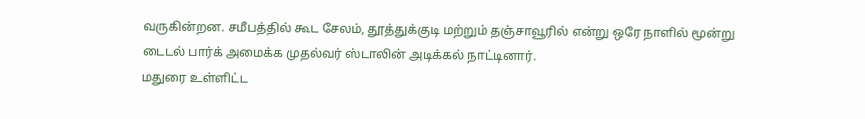வருகின்றன. சமீபத்தில் கூட சேலம், தூத்துக்குடி மற்றும் தஞ்சாவூரில் என்று ஒரே நாளில் மூன்று டைடல் பார்க் அமைக்க முதல்வர் ஸ்டாலின் அடிக்கல் நாட்டினார்.
மதுரை உள்ளிட்ட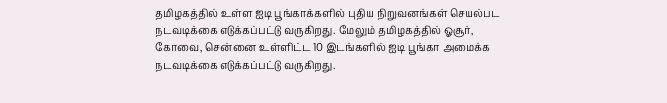தமிழகத்தில் உள்ள ஐடி பூங்காக்களில் புதிய நிறுவனங்கள் செயல்பட நடவடிக்கை எடுக்கப்பட்டு வருகிறது. மேலும் தமிழகத்தில் ஓசூர், கோவை, சென்னை உள்ளிட்ட 10 இடங்களில் ஐடி பூங்கா அமைக்க நடவடிக்கை எடுக்கப்பட்டு வருகிறது.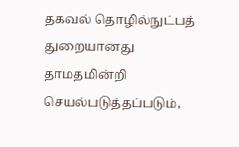தகவல் தொழில்நுட்பத் துறையானது தாமதமின்றி செயல்படுத்தப்படும்,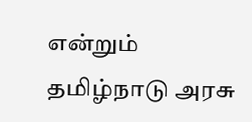என்றும் தமிழ்நாடு அரசு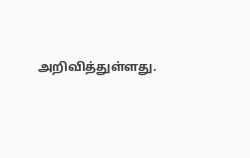அறிவித்துள்ளது.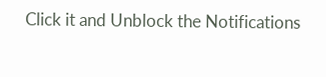Click it and Unblock the Notifications